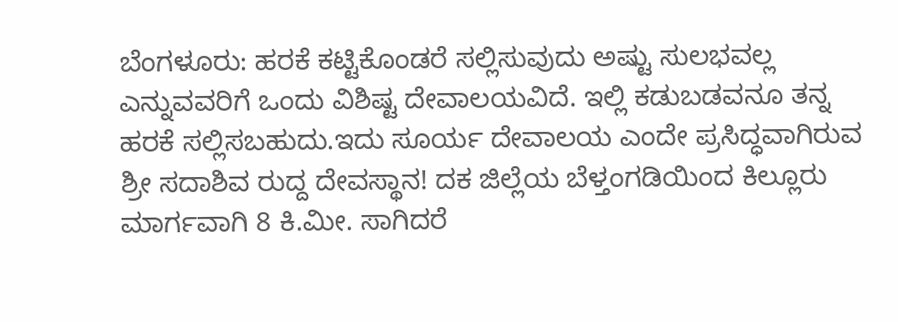ಬೆಂಗಳೂರು: ಹರಕೆ ಕಟ್ಟಿಕೊಂಡರೆ ಸಲ್ಲಿಸುವುದು ಅಷ್ಟು ಸುಲಭವಲ್ಲ ಎನ್ನುವವರಿಗೆ ಒಂದು ವಿಶಿಷ್ಟ ದೇವಾಲಯವಿದೆ. ಇಲ್ಲಿ ಕಡುಬಡವನೂ ತನ್ನ ಹರಕೆ ಸಲ್ಲಿಸಬಹುದು.ಇದು ಸೂರ್ಯ ದೇವಾಲಯ ಎಂದೇ ಪ್ರಸಿದ್ಧವಾಗಿರುವ ಶ್ರೀ ಸದಾಶಿವ ರುದ್ದ ದೇವಸ್ಥಾನ! ದಕ ಜಿಲ್ಲೆಯ ಬೆಳ್ತಂಗಡಿಯಿಂದ ಕಿಲ್ಲೂರು ಮಾರ್ಗವಾಗಿ 8 ಕಿ.ಮೀ. ಸಾಗಿದರೆ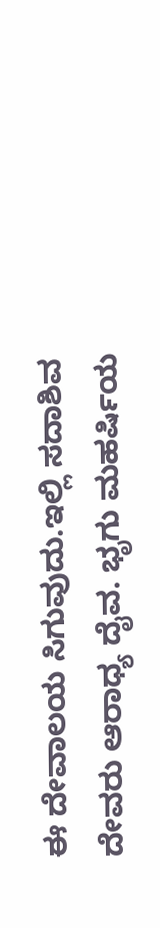ಈ ದೇವಾಲಯ ಸಿಗುವುದು.ಇಲ್ಲಿ ಸದಾಶಿವ ದೇವರು ಆರಾಧ್ಯ ದೈವ. ಭೃಗು ಮಹರ್ಷಿಯ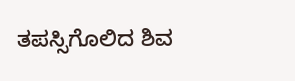ತಪಸ್ಸಿಗೊಲಿದ ಶಿವ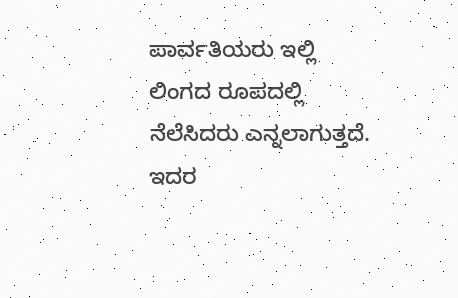ಪಾರ್ವತಿಯರು ಇಲ್ಲಿ ಲಿಂಗದ ರೂಪದಲ್ಲಿ ನೆಲೆಸಿದರು ಎನ್ನಲಾಗುತ್ತದೆ. ಇದರ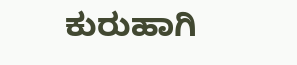ಕುರುಹಾಗಿ